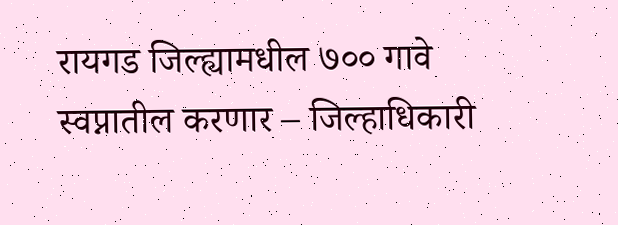रायगड जिल्ह्यामधील ७०० गावे स्वप्नातील करणार – जिल्हाधिकारी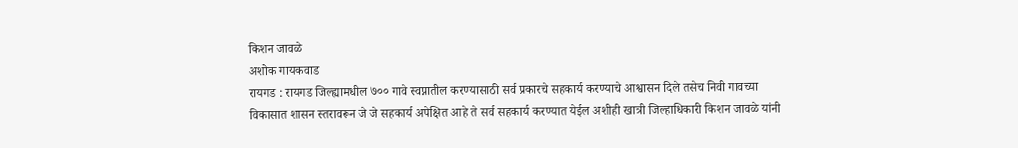किशन जावळे
अशोक गायकवाड
रायगड : रायगड जिल्ह्यामधील ७०० गावे स्वप्नातील करण्यासाठी सर्व प्रकारचे सहकार्य करण्याचे आश्वासन दिले तसेच निवी गावच्या विकासात शासन स्तरावरून जे जे सहकार्य अपेक्षित आहे ते सर्व सहकार्य करण्यात येईल अशीही खात्री जिल्हाधिकारी किशन जावळे यांनी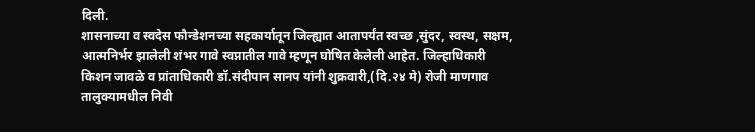दिली.
शासनाच्या व स्वदेस फौन्डेशनच्या सहकार्यातून जिल्ह्यात आतापर्यंत स्वच्छ ,सुंदर, स्वस्थ, सक्षम, आत्मनिर्भर झालेली शंभर गावे स्वप्नातील गावे म्हणून घोषित केलेली आहेत. जिल्हाधिकारी किशन जावळे व प्रांताधिकारी डॉ.संदीपान सानप यांनी शुक्रवारी,(दि.२४ मे) रोजी माणगाव तालुक्यामधील निवी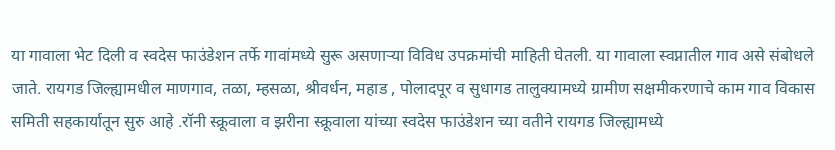या गावाला भेट दिली व स्वदेस फाउंडेशन तर्फे गावांमध्ये सुरू असणाऱ्या विविध उपक्रमांची माहिती घेतली. या गावाला स्वप्नातील गाव असे संबोधले जाते. रायगड जिल्ह्यामधील माणगाव, तळा, म्हसळा, श्रीवर्धन, महाड , पोलादपूर व सुधागड तालुक्यामध्ये ग्रामीण सक्षमीकरणाचे काम गाव विकास समिती सहकार्यातून सुरु आहे .रॉनी स्क्रूवाला व झरीना स्क्रूवाला यांच्या स्वदेस फाउंडेशन च्या वतीने रायगड जिल्ह्यामध्ये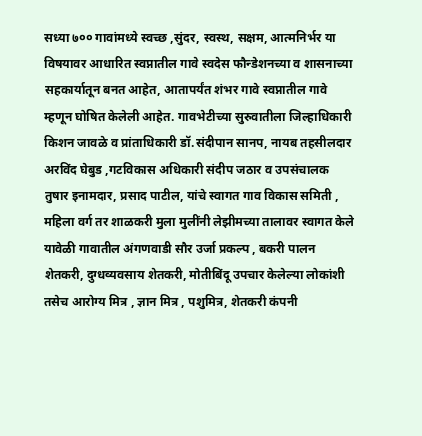सध्या ७०० गावांमध्ये स्वच्छ ,सुंदर, स्वस्थ, सक्षम, आत्मनिर्भर या विषयावर आधारित स्वप्नातील गावे स्वदेस फौन्डेशनच्या व शासनाच्या सहकार्यातून बनत आहेत, आतापर्यंत शंभर गावे स्वप्नातील गावे म्हणून घोषित केलेली आहेत. गावभेटीच्या सुरुवातीला जिल्हाधिकारी किशन जावळे व प्रांताधिकारी डॉ.संदीपान सानप, नायब तहसीलदार अरविंद घेबुड ,गटविकास अधिकारी संदीप जठार व उपसंचालक तुषार इनामदार, प्रसाद पाटील, यांचे स्वागत गाव विकास समिती , महिला वर्ग तर शाळकरी मुला मुलींनी लेझीमच्या तालावर स्वागत केले यावेळी गावातील अंगणवाडी सौर उर्जा प्रकल्प , बकरी पालन शेतकरी, दुग्धव्यवसाय शेतकरी, मोतीबिंदू उपचार केलेल्या लोकांशी तसेच आरोग्य मित्र , ज्ञान मित्र , पशुमित्र, शेतकरी कंपनी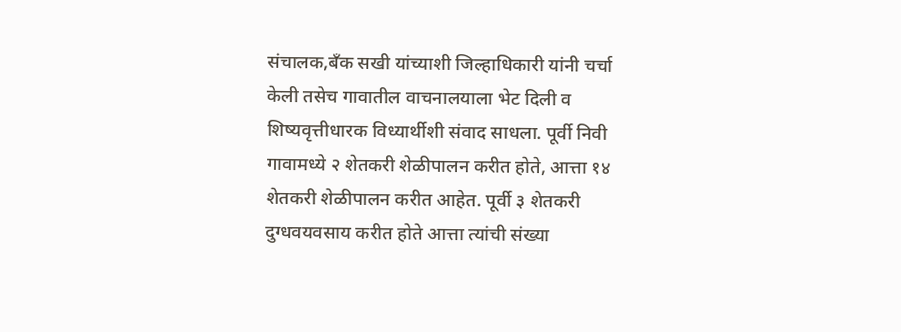संचालक,बँक सखी यांच्याशी जिल्हाधिकारी यांनी चर्चा केली तसेच गावातील वाचनालयाला भेट दिली व शिष्यवृत्तीधारक विध्यार्थीशी संवाद साधला. पूर्वी निवी गावामध्ये २ शेतकरी शेळीपालन करीत होते, आत्ता १४ शेतकरी शेळीपालन करीत आहेत. पूर्वी ३ शेतकरी दुग्धवयवसाय करीत होते आत्ता त्यांची संख्या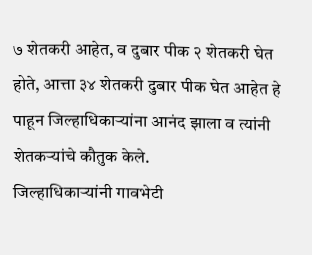७ शेतकरी आहेत, व दुबार पीक २ शेतकरी घेत होते, आत्ता ३४ शेतकरी दुबार पीक घेत आहेत हे पाहून जिल्हाधिकाऱ्यांना आनंद झाला व त्यांनी शेतकऱ्यांचे कौतुक केले.
जिल्हाधिकाऱ्यांनी गावभेटी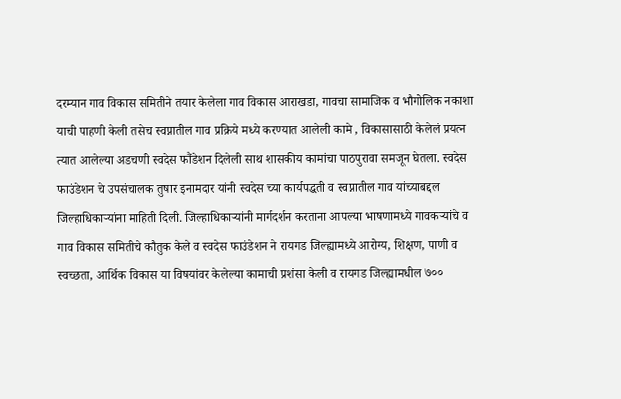दरम्यान गाव विकास समितीने तयार केलेला गाव विकास आराखडा, गावचा सामाजिक व भौगोलिक नकाशा याची पाहणी केली तसेच स्वप्नातील गाव प्रक्रिये मध्ये करण्यात आलेली कामे , विकासासाठी केलेलं प्रयत्न त्यात आलेल्या अडचणी स्वदेस फौंडेशन दिलेली साथ शासकीय कामांचा पाठपुरावा समजून घेतला. स्वदेस फाउंडेशन चे उपसंचालक तुषार इनामदार यांनी स्वदेस च्या कार्यपद्धती व स्वप्नातील गाव यांच्याबद्दल जिल्हाधिकाऱ्यांना माहिती दिली. जिल्हाधिकाऱ्यांनी मार्गदर्शन करताना आपल्या भाषणामध्ये गावकऱ्यांचे व गाव विकास समितीचे कौतुक केले व स्वदेस फाउंडेशन ने रायगड जिल्ह्यामध्ये आरोग्य, शिक्षण, पाणी व स्वच्छता, आर्थिक विकास या विषयांवर केलेल्या कामाची प्रशंसा केली व रायगड जिल्ह्यामधील ७००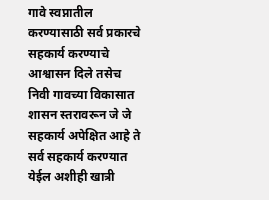गावे स्वप्नातील करण्यासाठी सर्व प्रकारचे सहकार्य करण्याचे आश्वासन दिले तसेच निवी गावच्या विकासात शासन स्तरावरून जे जे सहकार्य अपेक्षित आहे ते सर्व सहकार्य करण्यात येईल अशीही खात्री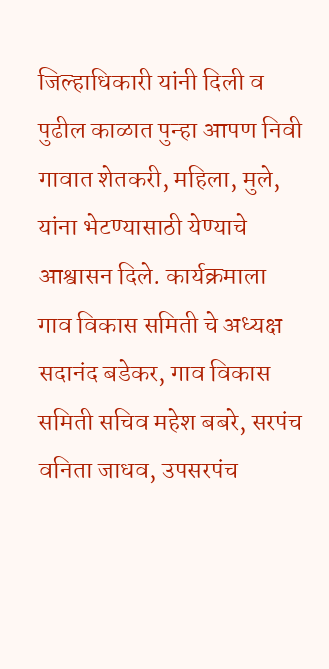जिल्हाधिकारी यांनी दिली व पुढील काळात पुन्हा आपण निवी गावात शेतकरी, महिला, मुले, यांना भेटण्यासाठी येण्याचे आश्वासन दिले. कार्यक्रमाला गाव विकास समिती चे अध्यक्ष सदानंद बडेकर, गाव विकास समिती सचिव महेश बबरे, सरपंच वनिता जाधव, उपसरपंच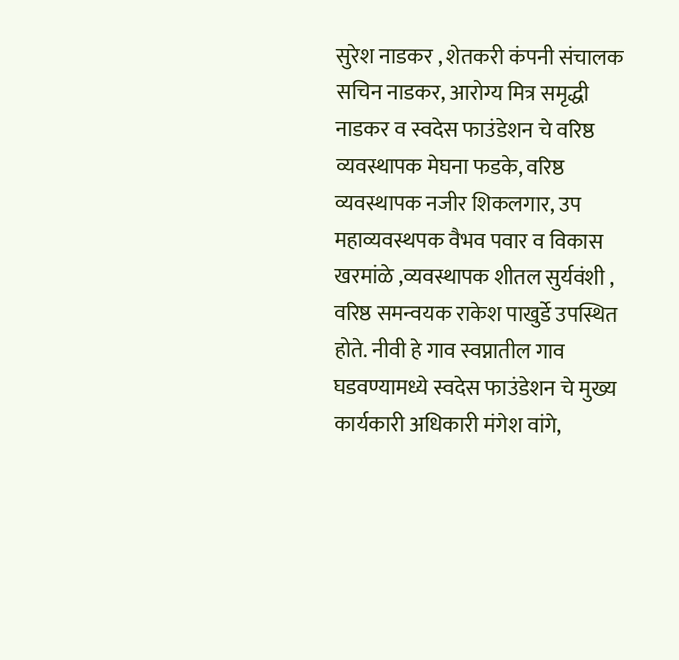सुरेश नाडकर , शेतकरी कंपनी संचालक सचिन नाडकर, आरोग्य मित्र समृद्धी नाडकर व स्वदेस फाउंडेशन चे वरिष्ठ व्यवस्थापक मेघना फडके, वरिष्ठ व्यवस्थापक नजीर शिकलगार, उप महाव्यवस्थपक वैभव पवार व विकास खरमांळे ,व्यवस्थापक शीतल सुर्यवंशी , वरिष्ठ समन्वयक राकेश पाखुर्डे उपस्थित होते. नीवी हे गाव स्वप्नातील गाव घडवण्यामध्ये स्वदेस फाउंडेशन चे मुख्य कार्यकारी अधिकारी मंगेश वांगे,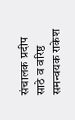संचालक प्रदीप साठे व वरिष्ठ समन्वयक राकेश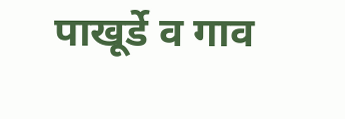पाखूर्डे व गाव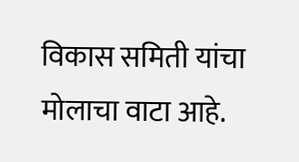विकास समिती यांचा मोलाचा वाटा आहे.